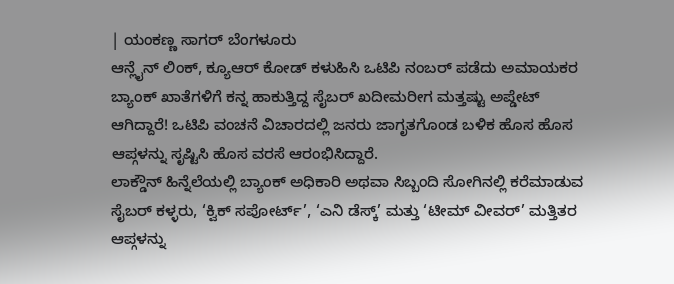| ಯಂಕಣ್ಣ ಸಾಗರ್ ಬೆಂಗಳೂರು
ಆನ್ಲೈನ್ ಲಿಂಕ್, ಕ್ಯೂಆರ್ ಕೋಡ್ ಕಳುಹಿಸಿ ಒಟಿಪಿ ನಂಬರ್ ಪಡೆದು ಅಮಾಯಕರ ಬ್ಯಾಂಕ್ ಖಾತೆಗಳಿಗೆ ಕನ್ನ ಹಾಕುತ್ತಿದ್ದ ಸೈಬರ್ ಖದೀಮರೀಗ ಮತ್ತಷ್ಟು ಅಪ್ಡೇಟ್ ಆಗಿದ್ದಾರೆ! ಒಟಿಪಿ ವಂಚನೆ ವಿಚಾರದಲ್ಲಿ ಜನರು ಜಾಗೃತಗೊಂಡ ಬಳಿಕ ಹೊಸ ಹೊಸ ಆಪ್ಗಳನ್ನು ಸೃಷ್ಟಿಸಿ ಹೊಸ ವರಸೆ ಆರಂಭಿಸಿದ್ದಾರೆ.
ಲಾಕ್ಡೌನ್ ಹಿನ್ನೆಲೆಯಲ್ಲಿ ಬ್ಯಾಂಕ್ ಅಧಿಕಾರಿ ಅಥವಾ ಸಿಬ್ಬಂದಿ ಸೋಗಿನಲ್ಲಿ ಕರೆಮಾಡುವ ಸೈಬರ್ ಕಳ್ಳರು, ‘ಕ್ವಿಕ್ ಸಪೋರ್ಟ್’, ‘ಎನಿ ಡೆಸ್ಕ್’ ಮತ್ತು ‘ಟೀಮ್ ವೀವರ್’ ಮತ್ತಿತರ ಆಪ್ಗಳನ್ನು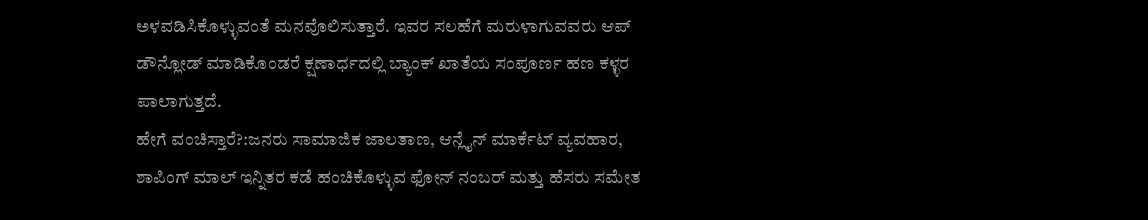ಅಳವಡಿಸಿಕೊಳ್ಳುವಂತೆ ಮನವೊಲಿಸುತ್ತಾರೆ. ಇವರ ಸಲಹೆಗೆ ಮರುಳಾಗುವವರು ಆಪ್ ಡೌನ್ಲೋಡ್ ಮಾಡಿಕೊಂಡರೆ ಕ್ಷಣಾರ್ಧದಲ್ಲಿ ಬ್ಯಾಂಕ್ ಖಾತೆಯ ಸಂಪೂರ್ಣ ಹಣ ಕಳ್ಳರ ಪಾಲಾಗುತ್ತದೆ.
ಹೇಗೆ ವಂಚಿಸ್ತಾರೆ?:ಜನರು ಸಾಮಾಜಿಕ ಜಾಲತಾಣ, ಆನ್ಲೈನ್ ಮಾರ್ಕೆಟ್ ವ್ಯವಹಾರ, ಶಾಪಿಂಗ್ ಮಾಲ್ ಇನ್ನಿತರ ಕಡೆ ಹಂಚಿಕೊಳ್ಳುವ ಫೋನ್ ನಂಬರ್ ಮತ್ತು ಹೆಸರು ಸಮೇತ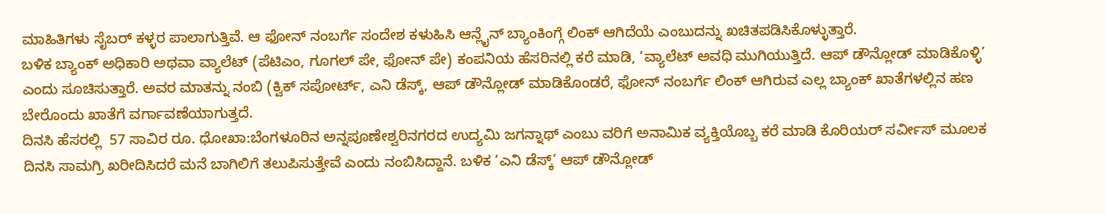ಮಾಹಿತಿಗಳು ಸೈಬರ್ ಕಳ್ಳರ ಪಾಲಾಗುತ್ತಿವೆ. ಆ ಫೋನ್ ನಂಬರ್ಗೆ ಸಂದೇಶ ಕಳುಹಿಸಿ ಆನ್ಲೈನ್ ಬ್ಯಾಂಕಿಂಗ್ಗೆ ಲಿಂಕ್ ಆಗಿದೆಯೆ ಎಂಬುದನ್ನು ಖಚಿತಪಡಿಸಿಕೊಳ್ಳುತ್ತಾರೆ.
ಬಳಿಕ ಬ್ಯಾಂಕ್ ಅಧಿಕಾರಿ ಅಥವಾ ವ್ಯಾಲೆಟ್ (ಪೆಟಿಎಂ, ಗೂಗಲ್ ಪೇ, ಫೋನ್ ಪೇ) ಕಂಪನಿಯ ಹೆಸರಿನಲ್ಲಿ ಕರೆ ಮಾಡಿ, ‘ವ್ಯಾಲೆಟ್ ಅವಧಿ ಮುಗಿಯುತ್ತಿದೆ. ಆಪ್ ಡೌನ್ಲೋಡ್ ಮಾಡಿಕೊಳ್ಳಿ’ ಎಂದು ಸೂಚಿಸುತ್ತಾರೆ. ಅವರ ಮಾತನ್ನು ನಂಬಿ (ಕ್ವಿಕ್ ಸಪೋರ್ಟ್, ಎನಿ ಡೆಸ್ಕ್, ಆಪ್ ಡೌನ್ಲೋಡ್ ಮಾಡಿಕೊಂಡರೆ, ಫೋನ್ ನಂಬರ್ಗೆ ಲಿಂಕ್ ಆಗಿರುವ ಎಲ್ಲ ಬ್ಯಾಂಕ್ ಖಾತೆಗಳಲ್ಲಿನ ಹಣ ಬೇರೊಂದು ಖಾತೆಗೆ ವರ್ಗಾವಣೆಯಾಗುತ್ತದೆ.
ದಿನಸಿ ಹೆಸರಲ್ಲಿ  57 ಸಾವಿರ ರೂ. ಧೋಖಾ:ಬೆಂಗಳೂರಿನ ಅನ್ನಪೂಣೇಶ್ವರಿನಗರದ ಉದ್ಯಮಿ ಜಗನ್ನಾಥ್ ಎಂಬು ವರಿಗೆ ಅನಾಮಿಕ ವ್ಯಕ್ತಿಯೊಬ್ಬ ಕರೆ ಮಾಡಿ ಕೊರಿಯರ್ ಸರ್ವೀಸ್ ಮೂಲಕ ದಿನಸಿ ಸಾಮಗ್ರಿ ಖರೀದಿಸಿದರೆ ಮನೆ ಬಾಗಿಲಿಗೆ ತಲುಪಿಸುತ್ತೇವೆ ಎಂದು ನಂಬಿಸಿದ್ದಾನೆ. ಬಳಿಕ ‘ಎನಿ ಡೆಸ್ಕ್’ ಆಪ್ ಡೌನ್ಲೋಡ್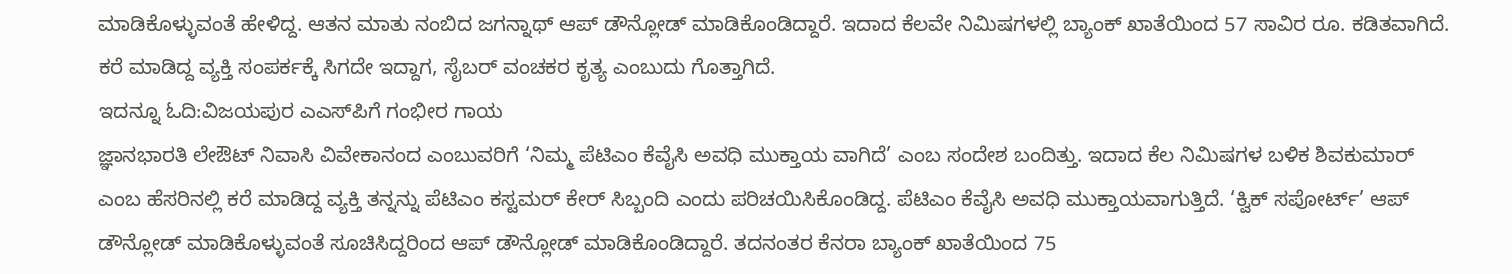ಮಾಡಿಕೊಳ್ಳುವಂತೆ ಹೇಳಿದ್ದ. ಆತನ ಮಾತು ನಂಬಿದ ಜಗನ್ನಾಥ್ ಆಪ್ ಡೌನ್ಲೋಡ್ ಮಾಡಿಕೊಂಡಿದ್ದಾರೆ. ಇದಾದ ಕೆಲವೇ ನಿಮಿಷಗಳಲ್ಲಿ ಬ್ಯಾಂಕ್ ಖಾತೆಯಿಂದ 57 ಸಾವಿರ ರೂ. ಕಡಿತವಾಗಿದೆ. ಕರೆ ಮಾಡಿದ್ದ ವ್ಯಕ್ತಿ ಸಂಪರ್ಕಕ್ಕೆ ಸಿಗದೇ ಇದ್ದಾಗ, ಸೈಬರ್ ವಂಚಕರ ಕೃತ್ಯ ಎಂಬುದು ಗೊತ್ತಾಗಿದೆ.
ಇದನ್ನೂ ಓದಿ:ವಿಜಯಪುರ ಎಎಸ್‌ಪಿಗೆ ಗಂಭೀರ ಗಾಯ
ಜ್ಞಾನಭಾರತಿ ಲೇಔಟ್ ನಿವಾಸಿ ವಿವೇಕಾನಂದ ಎಂಬುವರಿಗೆ ‘ನಿಮ್ಮ ಪೆಟಿಎಂ ಕೆವೈಸಿ ಅವಧಿ ಮುಕ್ತಾಯ ವಾಗಿದೆ’ ಎಂಬ ಸಂದೇಶ ಬಂದಿತ್ತು. ಇದಾದ ಕೆಲ ನಿಮಿಷಗಳ ಬಳಿಕ ಶಿವಕುಮಾರ್ ಎಂಬ ಹೆಸರಿನಲ್ಲಿ ಕರೆ ಮಾಡಿದ್ದ ವ್ಯಕ್ತಿ ತನ್ನನ್ನು ಪೆಟಿಎಂ ಕಸ್ಟಮರ್ ಕೇರ್ ಸಿಬ್ಬಂದಿ ಎಂದು ಪರಿಚಯಿಸಿಕೊಂಡಿದ್ದ. ಪೆಟಿಎಂ ಕೆವೈಸಿ ಅವಧಿ ಮುಕ್ತಾಯವಾಗುತ್ತಿದೆ. ‘ಕ್ವಿಕ್ ಸಪೋರ್ಟ್’ ಆಪ್ ಡೌನ್ಲೋಡ್ ಮಾಡಿಕೊಳ್ಳುವಂತೆ ಸೂಚಿಸಿದ್ದರಿಂದ ಆಪ್ ಡೌನ್ಲೋಡ್ ಮಾಡಿಕೊಂಡಿದ್ದಾರೆ. ತದನಂತರ ಕೆನರಾ ಬ್ಯಾಂಕ್ ಖಾತೆಯಿಂದ 75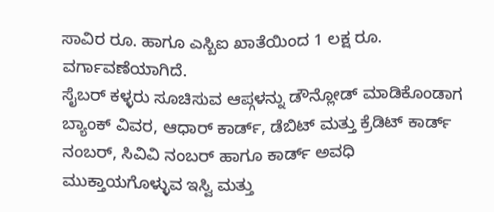ಸಾವಿರ ರೂ. ಹಾಗೂ ಎಸ್ಬಿಐ ಖಾತೆಯಿಂದ 1 ಲಕ್ಷ ರೂ. ವರ್ಗಾವಣೆಯಾಗಿದೆ.
ಸೈಬರ್ ಕಳ್ಳರು ಸೂಚಿಸುವ ಆಪ್ಗಳನ್ನು ಡೌನ್ಲೋಡ್ ಮಾಡಿಕೊಂಡಾಗ ಬ್ಯಾಂಕ್ ವಿವರ, ಆಧಾರ್ ಕಾರ್ಡ್, ಡೆಬಿಟ್ ಮತ್ತು ಕ್ರೆಡಿಟ್ ಕಾರ್ಡ್ ನಂಬರ್, ಸಿವಿವಿ ನಂಬರ್ ಹಾಗೂ ಕಾರ್ಡ್ ಅವಧಿ ಮುಕ್ತಾಯಗೊಳ್ಳುವ ಇಸ್ವಿ ಮತ್ತು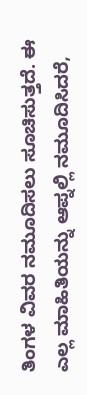ತಿಂಗಳ ವಿವರ ನಮೂದಿಸಲು ಸೂಚಿಸುತ್ತದೆ. ಈ ಎಲ್ಲ ಮಾಹಿತಿಯನ್ನು ಆಪ್ನಲ್ಲಿ ನಮೂದಿಸಿದರೆ,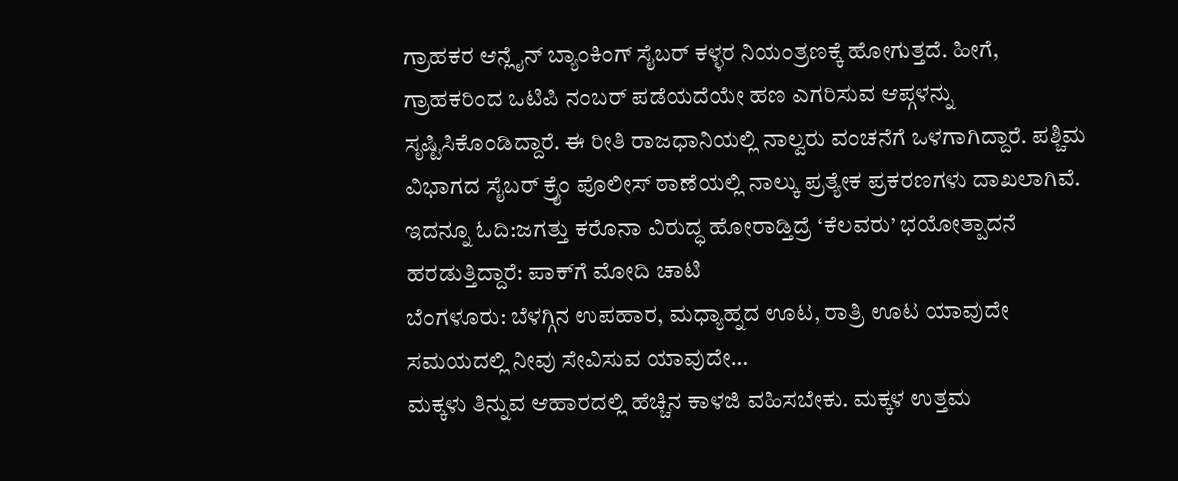ಗ್ರಾಹಕರ ಆನ್ಲೈನ್ ಬ್ಯಾಂಕಿಂಗ್ ಸೈಬರ್ ಕಳ್ಳರ ನಿಯಂತ್ರಣಕ್ಕೆ ಹೋಗುತ್ತದೆ. ಹೀಗೆ, ಗ್ರಾಹಕರಿಂದ ಒಟಿಪಿ ನಂಬರ್ ಪಡೆಯದೆಯೇ ಹಣ ಎಗರಿಸುವ ಆಪ್ಗಳನ್ನು ಸೃಷ್ಟಿಸಿಕೊಂಡಿದ್ದಾರೆ. ಈ ರೀತಿ ರಾಜಧಾನಿಯಲ್ಲಿ ನಾಲ್ವರು ವಂಚನೆಗೆ ಒಳಗಾಗಿದ್ದಾರೆ. ಪಶ್ಚಿಮ ವಿಭಾಗದ ಸೈಬರ್ ಕ್ರೖೆಂ ಪೊಲೀಸ್ ಠಾಣೆಯಲ್ಲಿ ನಾಲ್ಕು ಪ್ರತ್ಯೇಕ ಪ್ರಕರಣಗಳು ದಾಖಲಾಗಿವೆ.
ಇದನ್ನೂ ಓದಿ:ಜಗತ್ತು ಕರೊನಾ ವಿರುದ್ಧ ಹೋರಾಡ್ತಿದ್ರೆ ‘ಕೆಲವರು’ ಭಯೋತ್ಪಾದನೆ ಹರಡುತ್ತಿದ್ದಾರೆ: ಪಾಕ್‌ಗೆ ಮೋದಿ ಚಾಟಿ
ಬೆಂಗಳೂರು: ಬೆಳಗ್ಗಿನ ಉಪಹಾರ, ಮಧ್ಯಾಹ್ನದ ಊಟ, ರಾತ್ರಿ ಊಟ ಯಾವುದೇ ಸಮಯದಲ್ಲಿ ನೀವು ಸೇವಿಸುವ ಯಾವುದೇ…
ಮಕ್ಕಳು ತಿನ್ನುವ ಆಹಾರದಲ್ಲಿ ಹೆಚ್ಚಿನ ಕಾಳಜಿ ವಹಿಸಬೇಕು. ಮಕ್ಕಳ ಉತ್ತಮ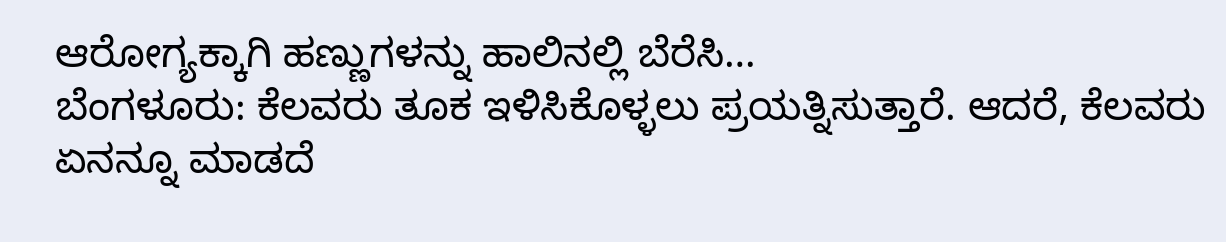ಆರೋಗ್ಯಕ್ಕಾಗಿ ಹಣ್ಣುಗಳನ್ನು ಹಾಲಿನಲ್ಲಿ ಬೆರೆಸಿ…
ಬೆಂಗಳೂರು: ಕೆಲವರು ತೂಕ ಇಳಿಸಿಕೊಳ್ಳಲು ಪ್ರಯತ್ನಿಸುತ್ತಾರೆ. ಆದರೆ, ಕೆಲವರು ಏನನ್ನೂ ಮಾಡದೆ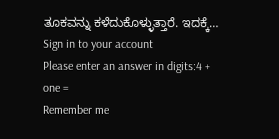ತೂಕವನ್ನು ಕಳೆದುಕೊಳ್ಳುತ್ತಾರೆ. ಇದಕ್ಕೆ…
Sign in to your account
Please enter an answer in digits:4 + one =
Remember me